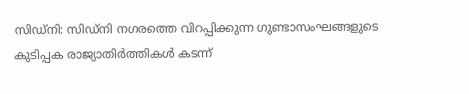സിഡ്നി: സിഡ്നി നഗരത്തെ വിറപ്പിക്കുന്ന ഗുണ്ടാസംഘങ്ങളുടെ കുടിപ്പക രാജ്യാതിർത്തികൾ കടന്ന്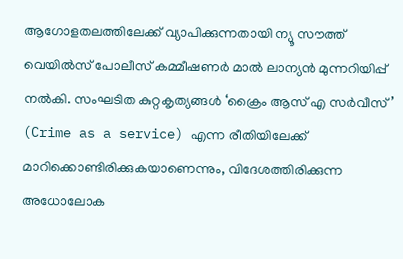ആഗോളതലത്തിലേക്ക് വ്യാപിക്കുന്നതായി ന്യൂ സൗത്ത് വെയിൽസ് പോലീസ് കമ്മീഷണർ മാൽ ലാന്യൻ മുന്നറിയിപ്പ് നൽകി. സംഘടിത കുറ്റകൃത്യങ്ങൾ ‘ക്രൈം ആസ് എ സർവീസ്’ (Crime as a service) എന്ന രീതിയിലേക്ക് മാറിക്കൊണ്ടിരിക്കുകയാണെന്നും, വിദേശത്തിരിക്കുന്ന അധോലോക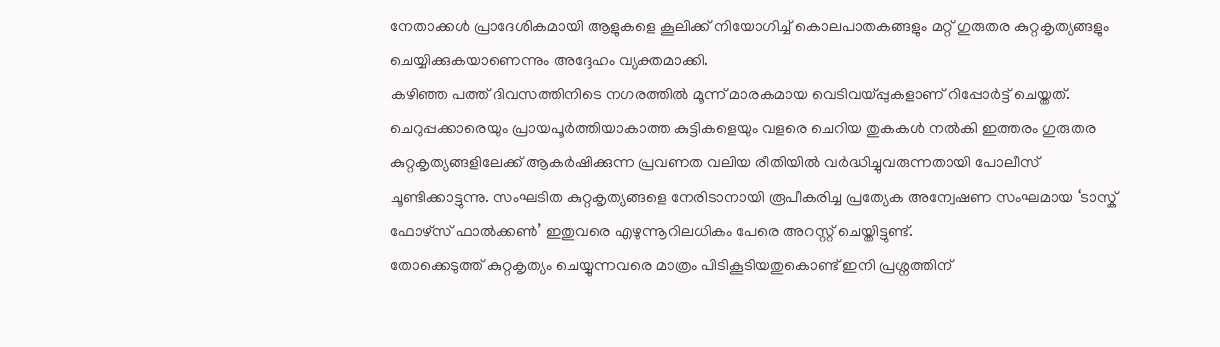നേതാക്കൾ പ്രാദേശികമായി ആളുകളെ കൂലിക്ക് നിയോഗിച്ച് കൊലപാതകങ്ങളും മറ്റ് ഗുരുതര കുറ്റകൃത്യങ്ങളും ചെയ്യിക്കുകയാണെന്നും അദ്ദേഹം വ്യക്തമാക്കി.
കഴിഞ്ഞ പത്ത് ദിവസത്തിനിടെ നഗരത്തിൽ മൂന്ന് മാരകമായ വെടിവയ്പ്പുകളാണ് റിപ്പോർട്ട് ചെയ്തത്. ചെറുപ്പക്കാരെയും പ്രായപൂർത്തിയാകാത്ത കുട്ടികളെയും വളരെ ചെറിയ തുകകൾ നൽകി ഇത്തരം ഗുരുതര കുറ്റകൃത്യങ്ങളിലേക്ക് ആകർഷിക്കുന്ന പ്രവണത വലിയ രീതിയിൽ വർദ്ധിച്ചുവരുന്നതായി പോലീസ് ചൂണ്ടിക്കാട്ടുന്നു. സംഘടിത കുറ്റകൃത്യങ്ങളെ നേരിടാനായി രൂപീകരിച്ച പ്രത്യേക അന്വേഷണ സംഘമായ ‘ടാസ്ക് ഫോഴ്സ് ഫാൽക്കൺ’ ഇതുവരെ എഴുന്നൂറിലധികം പേരെ അറസ്റ്റ് ചെയ്തിട്ടുണ്ട്.
തോക്കെടുത്ത് കുറ്റകൃത്യം ചെയ്യുന്നവരെ മാത്രം പിടികൂടിയതുകൊണ്ട് ഇനി പ്രശ്നത്തിന്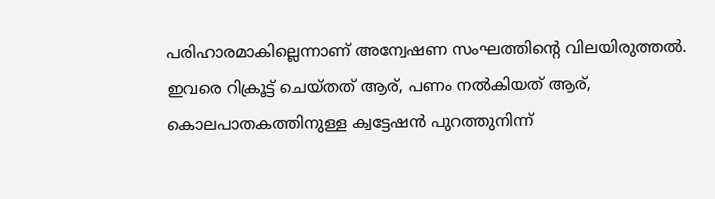പരിഹാരമാകില്ലെന്നാണ് അന്വേഷണ സംഘത്തിന്റെ വിലയിരുത്തൽ. ഇവരെ റിക്രൂട്ട് ചെയ്തത് ആര്, പണം നൽകിയത് ആര്, കൊലപാതകത്തിനുള്ള ക്വട്ടേഷൻ പുറത്തുനിന്ന്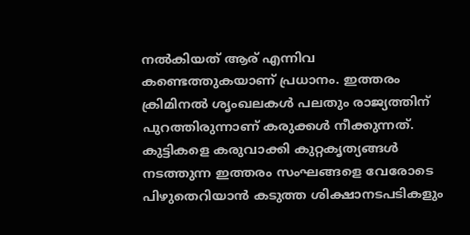നൽകിയത് ആര് എന്നിവ കണ്ടെത്തുകയാണ് പ്രധാനം. ഇത്തരം ക്രിമിനൽ ശൃംഖലകൾ പലതും രാജ്യത്തിന് പുറത്തിരുന്നാണ് കരുക്കൾ നീക്കുന്നത്. കുട്ടികളെ കരുവാക്കി കുറ്റകൃത്യങ്ങൾ നടത്തുന്ന ഇത്തരം സംഘങ്ങളെ വേരോടെ പിഴുതെറിയാൻ കടുത്ത ശിക്ഷാനടപടികളും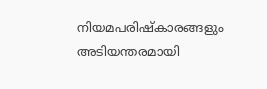നിയമപരിഷ്കാരങ്ങളും അടിയന്തരമായി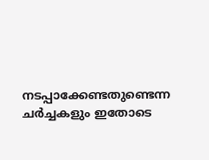നടപ്പാക്കേണ്ടതുണ്ടെന്ന ചർച്ചകളും ഇതോടെ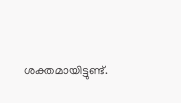ശക്തമായിട്ടുണ്ട്.